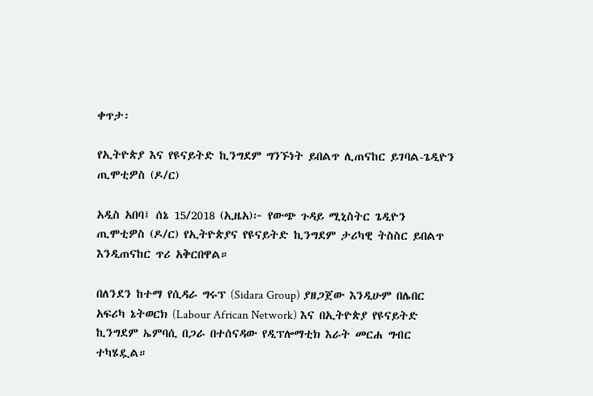ቀጥታ፡

የኢትዮጵያ እና የዩናይትድ ኪንግደም ግንኙነት ይበልጥ ሊጠናከር ይገባል-ጌዲዮን ጢሞቲዎስ (ዶ/ር)

አዲስ አበባ፤ ሰኔ 15/2018 (ኢዜአ)፦ የውጭ ጉዳይ ሚኒስትር ጌዲዮን ጢሞቲዎስ (ዶ/ር) የኢትዮጵያና የዩናይትድ ኪንግደም ታሪካዊ ትስስር ይበልጥ እንዲጠናከር ጥሪ አቅርበዋል።

በለንደን ከተማ የሲዳራ ግሩፕ (Sidara Group) ያዘጋጀው እንዲሁም በሌበር አፍሪካ ኔትወርክ (Labour African Network) እና በኢትዮጵያ የዩናይትድ ኪንግደም ኤምባሲ በጋራ በተሰናዳው የዲፕሎማቲክ እራት መርሐ ግብር ተካሄዷል።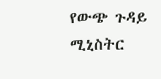የውጭ ጉዳይ ሚኒስትር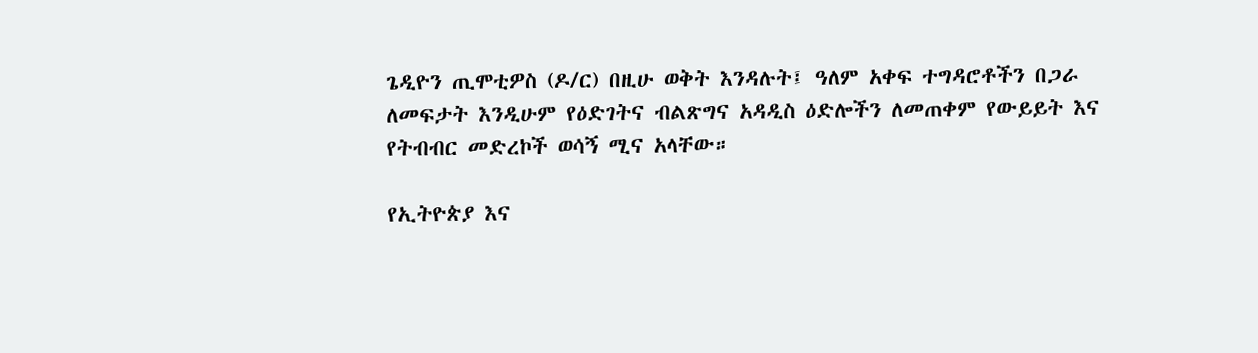ጌዲዮን ጢሞቲዎስ (ዶ/ር) በዚሁ ወቅት እንዳሉት፤ ዓለም አቀፍ ተግዳሮቶችን በጋራ ለመፍታት እንዲሁም የዕድገትና ብልጽግና አዳዲስ ዕድሎችን ለመጠቀም የውይይት እና የትብብር መድረኮች ወሳኝ ሚና አላቸው።

የኢትዮጵያ እና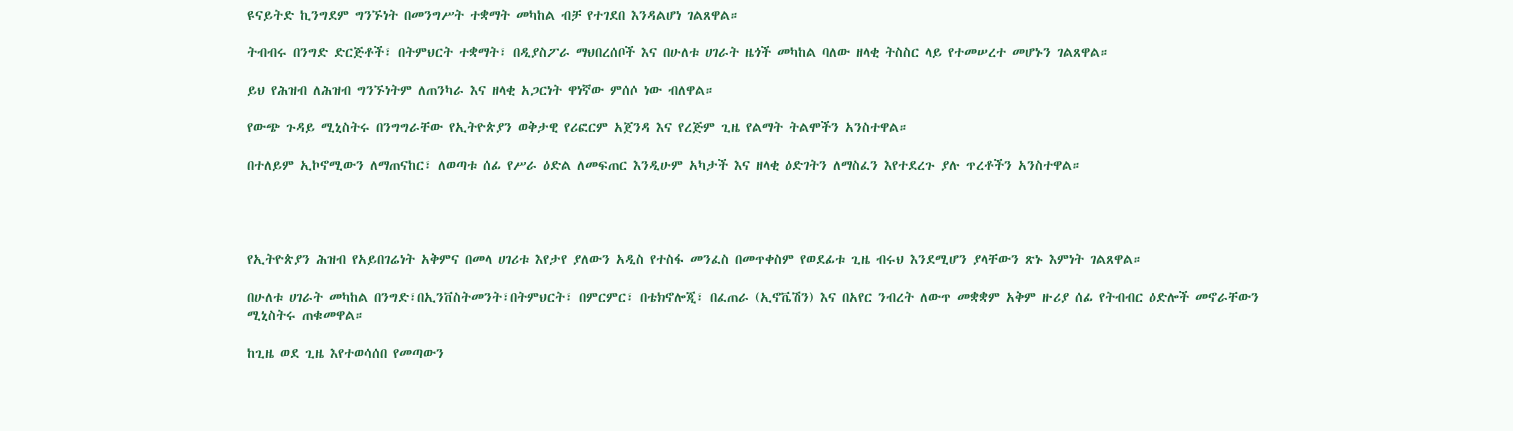ዩናይትድ ኪንግደም ግንኙነት በመንግሥት ተቋማት መካከል ብቻ የተገደበ እንዳልሆነ ገልጸዋል።

ትብብሩ በንግድ ድርጅቶች፣ በትምህርት ተቋማት፣ በዲያስፖራ ማህበረሰቦች እና በሁለቱ ሀገራት ዜጎች መካከል ባለው ዘላቂ ትስስር ላይ የተመሠረተ መሆኑን ገልጸዋል።

ይህ የሕዝብ ለሕዝብ ግንኙነትም ለጠንካራ እና ዘላቂ አጋርነት ዋነኛው ምሰሶ ነው ብለዋል።

የውጭ ጉዳይ ሚኒስትሩ በንግግራቸው የኢትዮጵያን ወቅታዊ የሪፎርም አጀንዳ እና የረጅም ጊዜ የልማት ትልሞችን አንስተዋል።

በተለይም ኢኮኖሚውን ለማጠናከር፣ ለወጣቱ ሰፊ የሥራ ዕድል ለመፍጠር እንዲሁም አካታች እና ዘላቂ ዕድገትን ለማስፈን እየተደረጉ ያሉ ጥረቶችን አንስተዋል።




የኢትዮጵያን ሕዝብ የአይበገሬነት አቅምና በመላ ሀገሪቱ እየታየ ያለውን አዲስ የተስፋ መንፈስ በመጥቀስም የወደፊቱ ጊዜ ብሩህ እንደሚሆን ያላቸውን ጽኑ እምነት ገልጸዋል።

በሁለቱ ሀገራት መካከል በንግድ፣በኢንቨስትመንት፣በትምህርት፣ በምርምር፣ በቴክኖሎጂ፣ በፈጠራ (ኢኖቬሽን) እና በአየር ንብረት ለውጥ መቋቋም አቅም ዙሪያ ሰፊ የትብብር ዕድሎች መኖራቸውን ሚኒስትሩ ጠቁመዋል።

ከጊዜ ወደ ጊዜ እየተወሳሰበ የመጣውን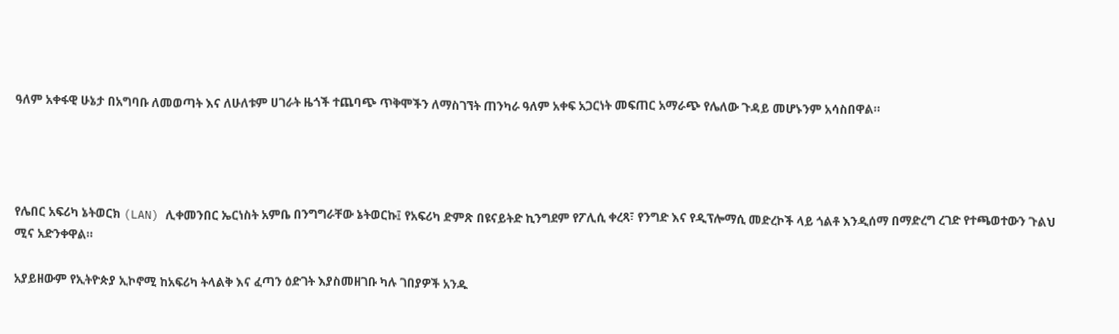ዓለም አቀፋዊ ሁኔታ በአግባቡ ለመወጣት እና ለሁለቱም ሀገራት ዜጎች ተጨባጭ ጥቅሞችን ለማስገኘት ጠንካራ ዓለም አቀፍ አጋርነት መፍጠር አማራጭ የሌለው ጉዳይ መሆኑንም አሳስበዋል።




የሌበር አፍሪካ ኔትወርክ (LAN) ሊቀመንበር ኤርነስት አምቤ በንግግራቸው ኔትወርኩ፤ የአፍሪካ ድምጽ በዩናይትድ ኪንግደም የፖሊሲ ቀረጻ፣ የንግድ እና የዲፕሎማሲ መድረኮች ላይ ጎልቶ እንዲሰማ በማድረግ ረገድ የተጫወተውን ጉልህ ሚና አድንቀዋል።

አያይዘውም የኢትዮጵያ ኢኮኖሚ ከአፍሪካ ትላልቅ እና ፈጣን ዕድገት እያስመዘገቡ ካሉ ገበያዎች አንዱ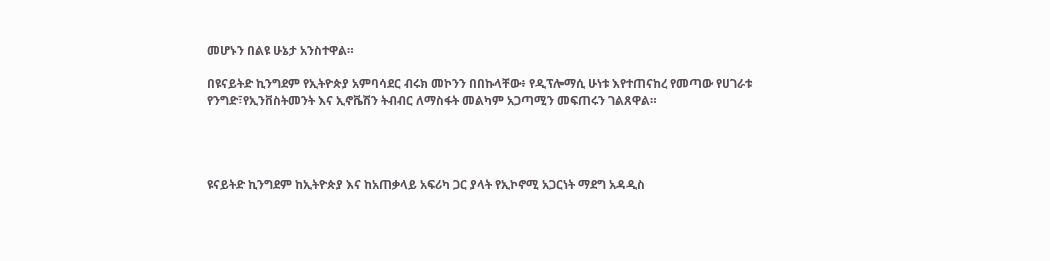መሆኑን በልዩ ሁኔታ አንስተዋል።

በዩናይትድ ኪንግደም የኢትዮጵያ አምባሳደር ብሩክ መኮንን በበኩላቸው፥ የዲፕሎማሲ ሁነቱ እየተጠናከረ የመጣው የሀገራቱ የንግድ፣የኢንቨስትመንት እና ኢኖቬሽን ትብብር ለማስፋት መልካም አጋጣሚን መፍጠሩን ገልጸዋል።




ዩናይትድ ኪንግደም ከኢትዮጵያ እና ከአጠቃላይ አፍሪካ ጋር ያላት የኢኮኖሚ አጋርነት ማደግ አዳዲስ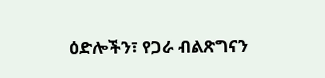ዕድሎችን፣ የጋራ ብልጽግናን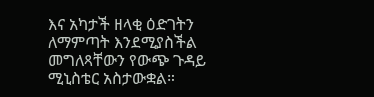እና አካታች ዘላቂ ዕድገትን ለማምጣት እንደሚያስችል መግለጻቸውን የውጭ ጉዳይ ሚኒስቴር አስታውቋል።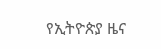የኢትዮጵያ ዜና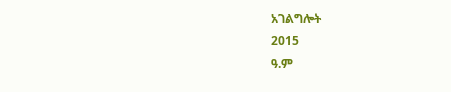አገልግሎት
2015
ዓ.ም